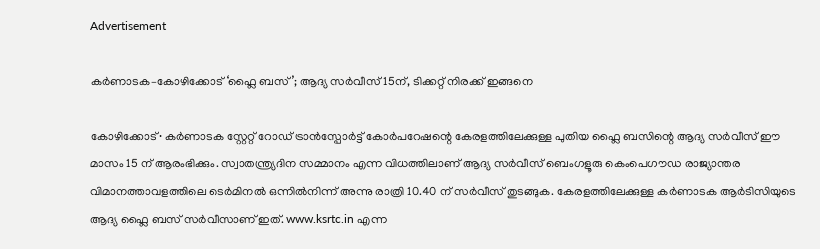Advertisement

കർണാടക–കോഴിക്കോട് ‘ഫ്ലൈ ബസ്’; ആദ്യ സർവീസ് 15ന്, ടിക്കറ്റ് നിരക്ക് ഇങ്ങനെ

കോഴിക്കോട്∙ കർണാടക സ്റ്റേറ്റ് റോഡ് ട്രാൻസ്പോർട്ട് കോർപറേഷന്റെ കേരളത്തിലേക്കുള്ള പുതിയ ഫ്ലൈ ബസിന്റെ ആദ്യ സർവീസ് ഈ മാസം 15 ന് ആരംഭിക്കും. സ്വാതന്ത്ര്യദിന സമ്മാനം എന്ന വിധത്തിലാണ് ആദ്യ സർവീസ് ബെംഗളൂരു കെംപെഗൗഡ രാജ്യാന്തര വിമാനത്താവളത്തിലെ ടെർമിനൽ ഒന്നിൽനിന്ന് അന്നു രാത്രി 10.40 ന് സർവീസ് തുടങ്ങുക. കേരളത്തിലേക്കുള്ള കർണാടക ആർടിസിയുടെ ആദ്യ ഫ്ലൈ ബസ് സർവീസാണ് ഇത്. www.ksrtc.in എന്ന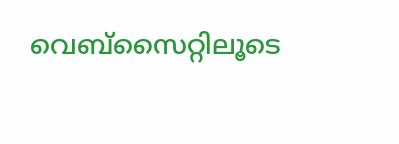വെബ്സൈറ്റിലൂടെ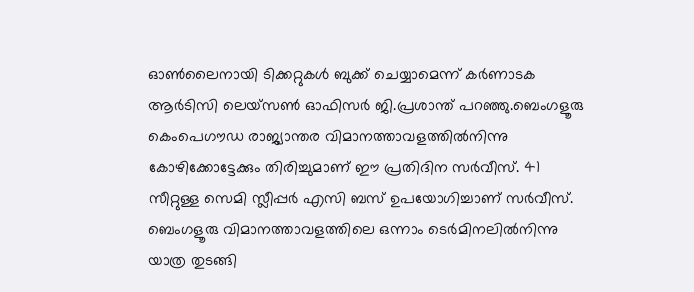ഓൺലൈനായി ടിക്കറ്റുകൾ ബുക്ക് ചെയ്യാമെന്ന് കർണാടക ആർടിസി ലെയ്സൺ ഓഫിസർ ജി.പ്രശാന്ത് പറഞ്ഞു.ബെംഗളൂരു കെംപെഗൗഡ രാജ്യാന്തര വിമാനത്താവളത്തിൽനിന്നു കോഴിക്കോട്ടേക്കും തിരിച്ചുമാണ് ഈ പ്രതിദിന സർവീസ്. 41 സീറ്റുള്ള സെമി സ്ലീപ്പർ എസി ബസ് ഉപയോഗിച്ചാണ് സർവീസ്. ബെംഗളൂരു വിമാനത്താവളത്തിലെ ഒന്നാം ടെർമിനലിൽനിന്നു യാത്ര തുടങ്ങി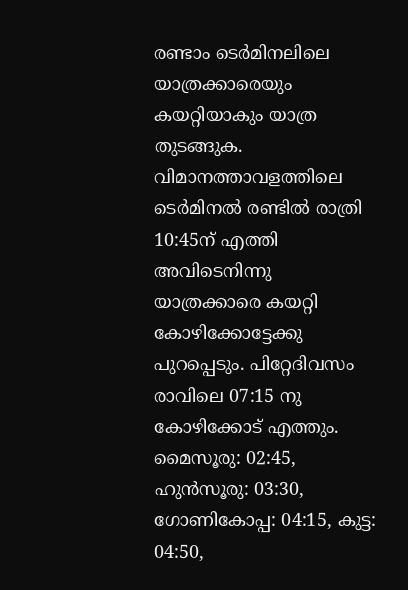രണ്ടാം ടെർമിനലിലെ യാത്രക്കാരെയും കയറ്റിയാകും യാത്ര തുടങ്ങുക. വിമാനത്താവളത്തിലെ ടെർമിനൽ രണ്ടിൽ രാത്രി 10:45ന് എത്തി അവിടെനിന്നു യാത്രക്കാരെ കയറ്റി കോഴിക്കോട്ടേക്കു പുറപ്പെടും. പിറ്റേദിവസം രാവിലെ 07:15 നു കോഴിക്കോട് എത്തും. മൈസൂരു: 02:45, ഹുൻസൂരു: 03:30, ഗോണികോപ്പ: 04:15, കുട്ട: 04:50,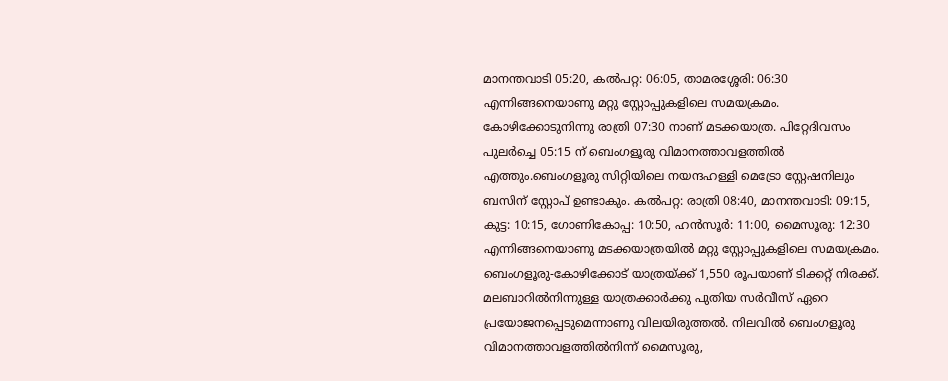മാനന്തവാടി 05:20, കൽപറ്റ: 06:05, താമരശ്ശേരി: 06:30 എന്നിങ്ങനെയാണു മറ്റു സ്റ്റോപ്പുകളിലെ സമയക്രമം. കോഴിക്കോടുനിന്നു രാത്രി 07:30 നാണ് മടക്കയാത്ര. പിറ്റേദിവസം പുലർച്ചെ 05:15 ന് ബെംഗളൂരു വിമാനത്താവളത്തിൽ എത്തും.ബെംഗളൂരു സിറ്റിയിലെ നയന്ദഹള്ളി മെട്രോ സ്റ്റേഷനിലും ബസിന് സ്റ്റോപ് ഉണ്ടാകും. കൽപറ്റ: രാത്രി 08:40, മാനന്തവാടി: 09:15, കുട്ട: 10:15, ഗോണികോപ്പ: 10:50, ഹൻസൂർ: 11:00, മൈസൂരു: 12:30 എന്നിങ്ങനെയാണു മടക്കയാത്രയിൽ മറ്റു സ്റ്റോപ്പുകളിലെ സമയക്രമം. ബെംഗളൂരു-കോഴിക്കോട് യാത്രയ്‌ക്ക് 1,550 രൂപയാണ് ടിക്കറ്റ് നിരക്ക്. മലബാറിൽനിന്നുള്ള യാത്രക്കാർക്കു പുതിയ സർവീസ് ഏറെ പ്രയോജനപ്പെടുമെന്നാണു വിലയിരുത്തൽ. നിലവിൽ ബെംഗളൂരു വിമാനത്താവളത്തിൽനിന്ന് മൈസൂരു,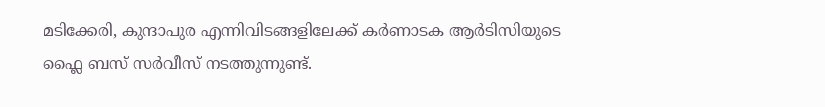മടിക്കേരി, കുന്ദാപുര എന്നിവിടങ്ങളിലേക്ക് കർണാടക ആർടിസിയുടെ ഫ്ലൈ ബസ് സർവീസ് നടത്തുന്നുണ്ട്.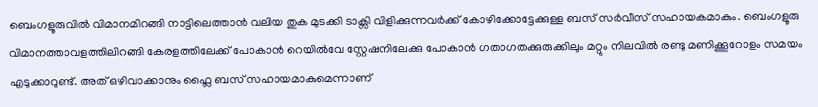ബെംഗളൂരുവിൽ വിമാനമിറങ്ങി നാട്ടിലെത്താൻ വലിയ തുക മുടക്കി ടാക്സി വിളിക്കുന്നവർക്ക് കോഴിക്കോട്ടേക്കുള്ള ബസ് സർവീസ് സഹായകമാകും. ബെംഗളൂരു വിമാനത്താവളത്തിലിറങ്ങി കേരളത്തിലേക്ക് പോകാൻ റെയിൽവേ സ്റ്റേഷനിലേക്കു പോകാൻ ഗതാഗതക്കുരുക്കിലും മറ്റും നിലവിൽ രണ്ടു മണിക്കൂറോളം സമയം എടുക്കാറുണ്ട്. അത് ഒഴിവാക്കാനും ഫ്ലൈ ബസ് സഹായമാകുമെന്നാണ്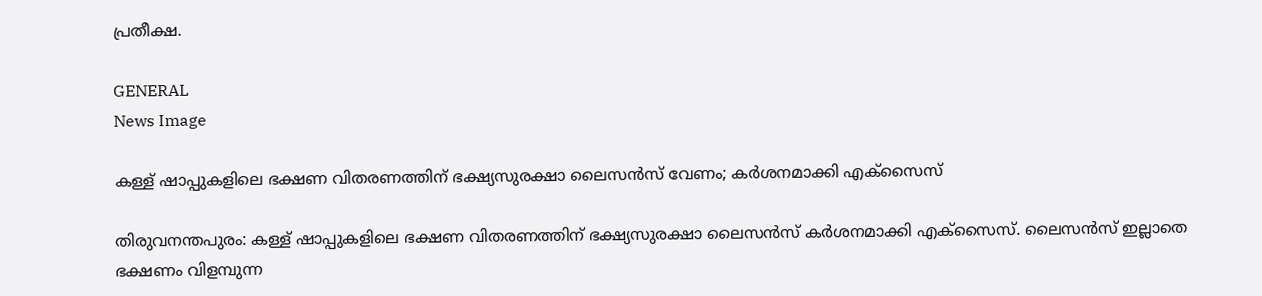പ്രതീക്ഷ.

GENERAL
News Image

കള്ള് ഷാപ്പുകളിലെ ഭക്ഷണ വിതരണത്തിന് ഭക്ഷ്യസുരക്ഷാ ലൈസന്‍സ് വേണം; കര്‍ശനമാക്കി എക്‌സൈസ്

തിരുവനന്തപുരം: കള്ള് ഷാപ്പുകളിലെ ഭക്ഷണ വിതരണത്തിന് ഭക്ഷ്യസുരക്ഷാ ലൈസന്‍സ് കര്‍ശനമാക്കി എക്‌സൈസ്. ലൈസന്‍സ് ഇല്ലാതെ ഭക്ഷണം വിളമ്പുന്ന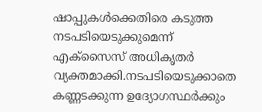ഷാപ്പുകള്‍ക്കെതിരെ കടുത്ത നടപടിയെടുക്കുമെന്ന് എക്‌സൈസ് അധികൃതർ വ്യക്തമാക്കി.നടപടിയെടുക്കാതെ കണ്ണടക്കുന്ന ഉദ്യോഗസ്ഥര്‍ക്കും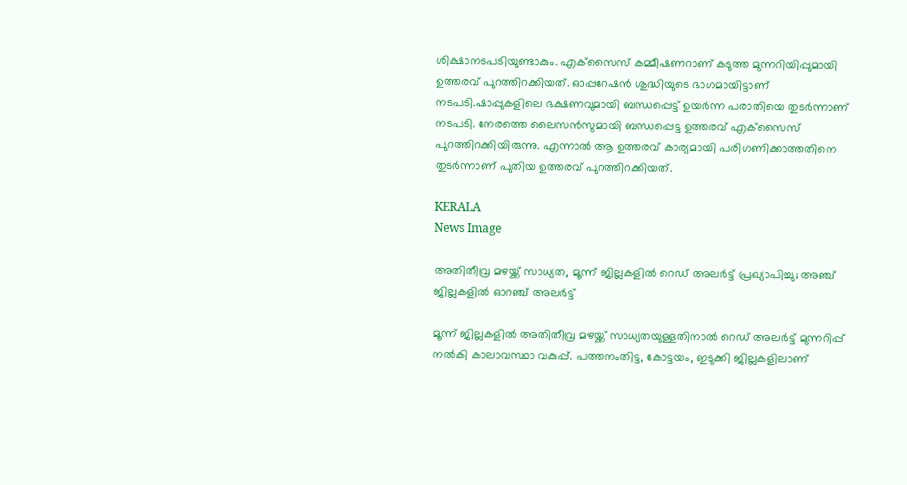ശിക്ഷാനടപടിയുണ്ടാകും. എക്‌സൈസ് കമ്മീഷണറാണ് കടുത്ത മുന്നറിയിപ്പുമായി ഉത്തരവ് പുറത്തിറക്കിയത്. ഓപ്പറേഷന്‍ ശുദ്ധിയുടെ ഭാഗമായിട്ടാണ് നടപടി.ഷാപ്പുകളിലെ ഭക്ഷണവുമായി ബന്ധപ്പെട്ട് ഉയര്‍ന്ന പരാതിയെ തുടര്‍ന്നാണ് നടപടി. നേരത്തെ ലൈസന്‍സുമായി ബന്ധപ്പെട്ട ഉത്തരവ് എക്‌സൈസ് പുറത്തിറക്കിയിരുന്നു. എന്നാല്‍ ആ ഉത്തരവ് കാര്യമായി പരിഗണിക്കാത്തതിനെ തുടര്‍ന്നാണ് പുതിയ ഉത്തരവ് പുറത്തിറക്കിയത്.

KERALA
News Image

അതിതീവ്ര മഴയ്ക്ക് സാധ്യത, മൂന്ന് ജില്ലകളിൽ റെഡ് അലർട്ട് പ്രഖ്യാപിച്ചു; അഞ്ച് ജില്ലകളിൽ ഓറഞ്ച് അലർട്ട്

മൂന്ന് ജില്ലകളിൽ അതിതീവ്ര മഴയ്ക്ക് സാധ്യതയുള്ളതിനാൽ റെഡ് അലർട്ട് മുന്നറിപ്പ് നൽകി കാലാവസ്ഥാ വകുപ്പ്. പത്തനംതിട്ട, കോട്ടയം, ഇടുക്കി ജില്ലകളിലാണ്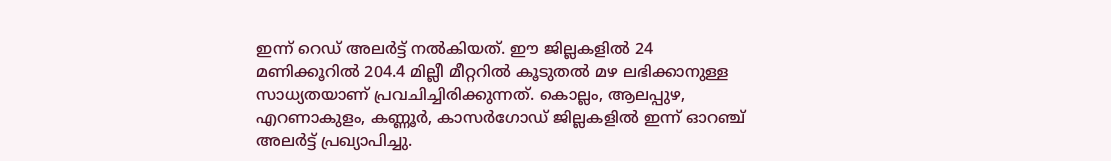ഇന്ന് റെഡ് അലർട്ട് നൽകിയത്. ഈ ജില്ലകളിൽ 24 മണിക്കൂറിൽ 204.4 മില്ലീ മീറ്ററിൽ കൂടുതൽ മഴ ലഭിക്കാനുള്ള സാധ്യതയാണ് പ്രവചിച്ചിരിക്കുന്നത്. കൊല്ലം, ആലപ്പുഴ, എറണാകുളം, കണ്ണൂർ, കാസർഗോഡ് ജില്ലകളിൽ ഇന്ന് ഓറഞ്ച് അലർട്ട് പ്രഖ്യാപിച്ചു.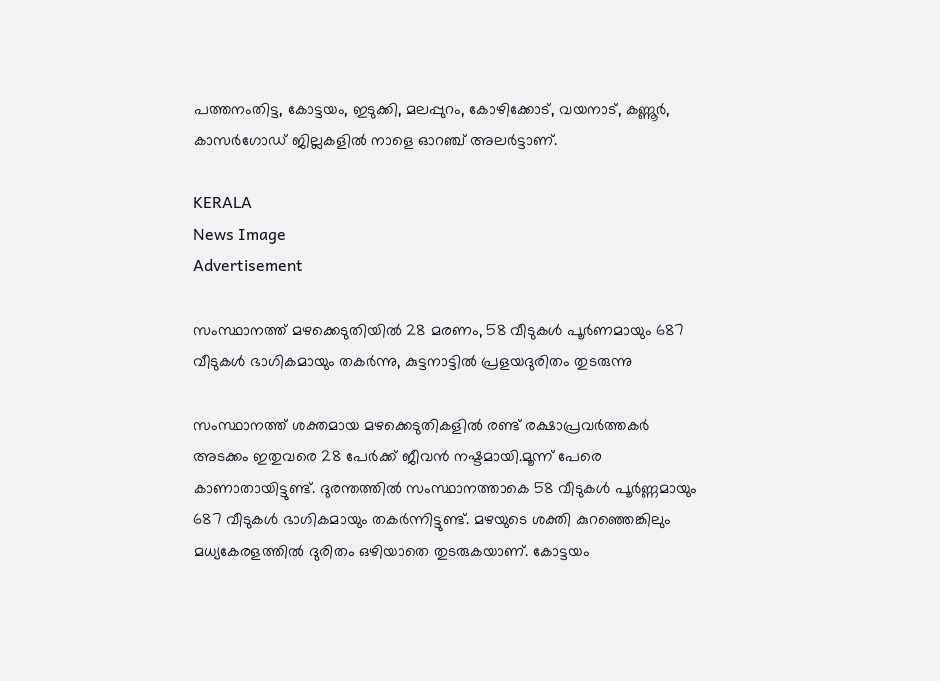പത്തനംതിട്ട, കോട്ടയം, ഇടുക്കി, മലപ്പുറം, കോഴിക്കോട്, വയനാട്, കണ്ണൂർ, കാസർഗോഡ് ജില്ലകളിൽ നാളെ ഓറഞ്ച് അലർട്ടാണ്.

KERALA
News Image
Advertisement

സംസ്ഥാനത്ത് മഴക്കെടുതിയില്‍ 28 മരണം, 58 വീടുകള്‍ പൂര്‍ണമായും 687 വീടുകള്‍ ഭാഗികമായും തകര്‍ന്നു, കുട്ടനാട്ടില്‍ പ്രളയദുരിതം തുടരുന്നു

സംസ്ഥാനത്ത് ശക്തമായ മഴക്കെടുതികളില്‍ രണ്ട് രക്ഷാപ്രവർത്തകർ അടക്കം ഇതുവരെ 28 പേർക്ക് ജീവൻ നഷ്ടമായി.മൂന്ന് പേരെ കാണാതായിട്ടുണ്ട്. ദുരന്തത്തില്‍ സംസ്ഥാനത്താകെ 58 വീടുകള്‍ പൂർണ്ണമായും 687 വീടുകള്‍ ഭാഗികമായും തകർന്നിട്ടുണ്ട്. മഴയുടെ ശക്തി കുറഞ്ഞെങ്കിലും മധ്യകേരളത്തില്‍ ദുരിതം ഒഴിയാതെ തുടരുകയാണ്. കോട്ടയം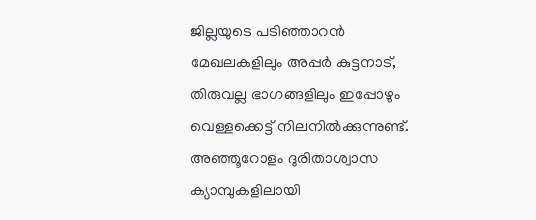ജില്ലയുടെ പടിഞ്ഞാറൻ മേഖലകളിലും അപ്പർ കുട്ടനാട്, തിരുവല്ല ഭാഗങ്ങളിലും ഇപ്പോഴും വെള്ളക്കെട്ട് നിലനില്‍ക്കുന്നുണ്ട്. അഞ്ഞൂറോളം ദുരിതാശ്വാസ ക്യാമ്പുകളിലായി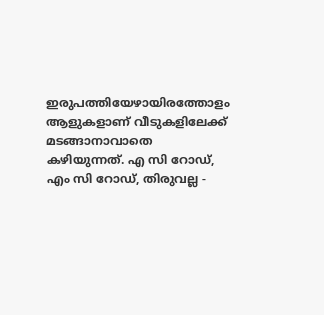ഇരുപത്തിയേഴായിരത്തോളം ആളുകളാണ് വീടുകളിലേക്ക് മടങ്ങാനാവാതെ കഴിയുന്നത്. എ സി റോഡ്, എം സി റോഡ്, തിരുവല്ല -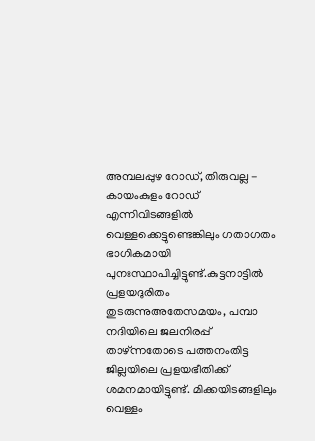അമ്പലപ്പുഴ റോഡ്, തിരുവല്ല - കായംകുളം റോഡ് എന്നിവിടങ്ങളില്‍ വെള്ളക്കെട്ടുണ്ടെങ്കിലും ഗതാഗതം ഭാഗികമായി പുനഃസ്ഥാപിച്ചിട്ടുണ്ട്.കുട്ടനാട്ടില്‍ പ്രളയദുരിതം തുടരുന്നുഅതേസമയം, പമ്പാ നദിയിലെ ജലനിരപ്പ് താഴ്ന്നതോടെ പത്തനംതിട്ട ജില്ലയിലെ പ്രളയഭീതിക്ക് ശമനമായിട്ടുണ്ട്. മിക്കയിടങ്ങളിലും വെള്ളം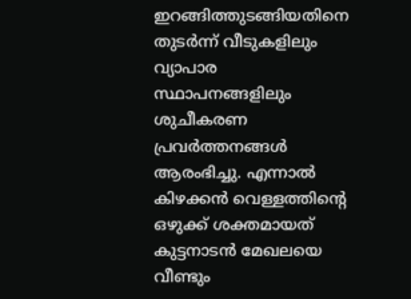ഇറങ്ങിത്തുടങ്ങിയതിനെ തുടർന്ന് വീടുകളിലും വ്യാപാര സ്ഥാപനങ്ങളിലും ശുചീകരണ പ്രവർത്തനങ്ങള്‍ ആരംഭിച്ചു. എന്നാല്‍ കിഴക്കൻ വെള്ളത്തിന്റെ ഒഴുക്ക് ശക്തമായത് കുട്ടനാടൻ മേഖലയെ വീണ്ടും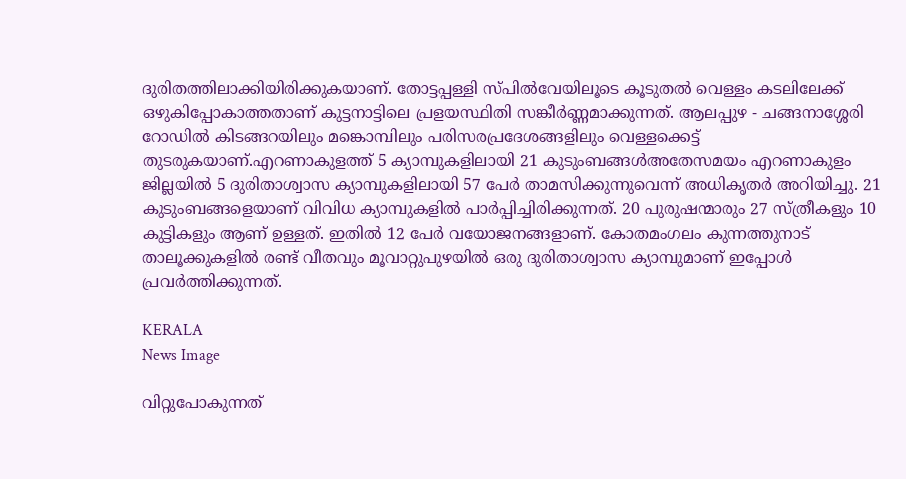ദുരിതത്തിലാക്കിയിരിക്കുകയാണ്. തോട്ടപ്പള്ളി സ്പില്‍വേയിലൂടെ കൂടുതല്‍ വെള്ളം കടലിലേക്ക് ഒഴുകിപ്പോകാത്തതാണ് കുട്ടനാട്ടിലെ പ്രളയസ്ഥിതി സങ്കീർണ്ണമാക്കുന്നത്. ആലപ്പുഴ - ചങ്ങനാശ്ശേരി റോഡില്‍ കിടങ്ങറയിലും മങ്കൊമ്പിലും പരിസരപ്രദേശങ്ങളിലും വെള്ളക്കെട്ട് തുടരുകയാണ്.എറണാകുളത്ത് 5 ക്യാമ്പുകളിലായി 21 കുടുംബങ്ങള്‍അതേസമയം എറണാകുളം ജില്ലയില്‍ 5 ദുരിതാശ്വാസ ക്യാമ്പുകളിലായി 57 പേർ താമസിക്കുന്നുവെന്ന് അധികൃതർ അറിയിച്ചു. 21 കുടുംബങ്ങളെയാണ് വിവിധ ക്യാമ്പുകളില്‍ പാർപ്പിച്ചിരിക്കുന്നത്. 20 പുരുഷന്മാരും 27 സ്ത്രീകളും 10 കുട്ടികളും ആണ് ഉള്ളത്. ഇതില്‍ 12 പേർ വയോജനങ്ങളാണ്. കോതമംഗലം കുന്നത്തുനാട് താലൂക്കുകളില്‍ രണ്ട് വീതവും മൂവാറ്റുപുഴയില്‍ ഒരു ദുരിതാശ്വാസ ക്യാമ്പുമാണ് ഇപ്പോള്‍ പ്രവർത്തിക്കുന്നത്.

KERALA
News Image

വിറ്റുപോകുന്നത്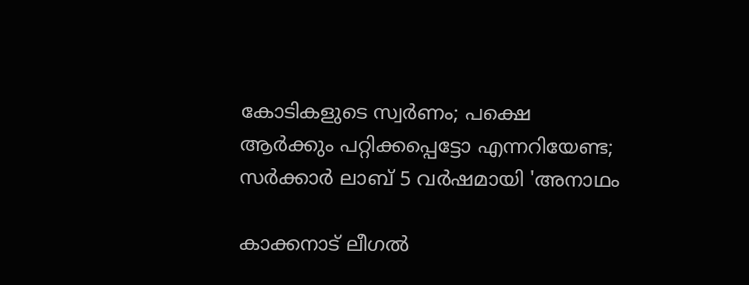കോടികളുടെ സ്വർണം; പക്ഷെ ആർക്കും പറ്റിക്കപ്പെട്ടോ എന്നറിയേണ്ട; സർക്കാർ ലാബ് 5 വർഷമായി 'അനാഥം

കാക്കനാട് ലീഗൽ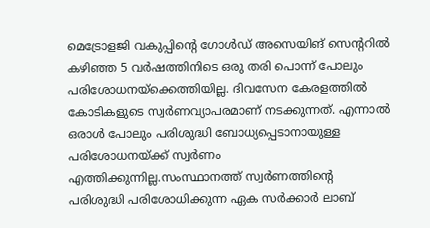മെട്രോളജി വകുപ്പിന്റെ ഗോൾഡ് അസെയിങ് സെന്ററിൽ കഴിഞ്ഞ 5 വർഷത്തിനിടെ ഒരു തരി പൊന്ന് പോലും പരിശോധനയ്‌ക്കെത്തിയില്ല. ദിവസേന കേരളത്തിൽ കോടികളുടെ സ്വർണവ്യാപരമാണ് നടക്കുന്നത്. എന്നാൽ ഒരാൾ പോലും പരിശുദ്ധി ബോധ്യപ്പെടാനായുള്ള പരിശോധനയ്ക്ക് സ്വർണം എത്തിക്കുന്നില്ല.സംസ്ഥാനത്ത് സ്വർണത്തിന്റെ പരിശുദ്ധി പരിശോധിക്കുന്ന ഏക സർക്കാർ ലാബ്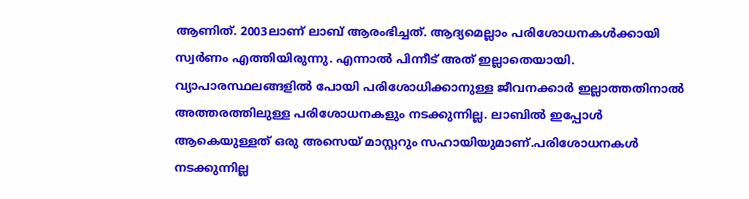ആണിത്. 2003ലാണ് ലാബ് ആരംഭിച്ചത്. ആദ്യമെല്ലാം പരിശോധനകള്‍ക്കായി സ്വർണം എത്തിയിരുന്നു. എന്നാൽ പിന്നീട് അത് ഇല്ലാതെയായി. വ്യാപാരസ്ഥലങ്ങളിൽ പോയി പരിശോധിക്കാനുള്ള ജീവനക്കാർ ഇല്ലാത്തതിനാൽ അത്തരത്തിലുള്ള പരിശോധനകളും നടക്കുന്നില്ല. ലാബിൽ ഇപ്പോൾ ആകെയുള്ളത് ഒരു അസെയ് മാസ്റ്ററും സഹായിയുമാണ്.പരിശോധനകൾ നടക്കുന്നില്ല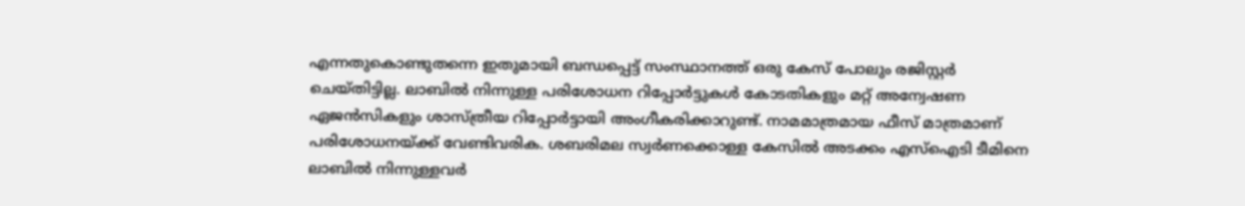എന്നതുകൊണ്ടുതന്നെ ഇതുമായി ബന്ധപ്പെട്ട് സംസ്ഥാനത്ത് ഒരു കേസ് പോലും രജിസ്റ്റർ ചെയ്തിട്ടില്ല. ലാബിൽ നിന്നുള്ള പരിശോധന റിപ്പോർട്ടുകൾ കോടതികളും മറ്റ് അന്വേഷണ ഏജൻസികളും ശാസ്ത്രീയ റിപ്പോർട്ടായി അംഗീകരിക്കാറുണ്ട്. നാമമാത്രമായ ഫീസ് മാത്രമാണ് പരിശോധനയ്ക്ക് വേണ്ടിവരിക. ശബരിമല സ്വർണക്കൊള്ള കേസിൽ അടക്കം എസ്ഐടി ടീമിനെ ലാബിൽ നിന്നുള്ളവർ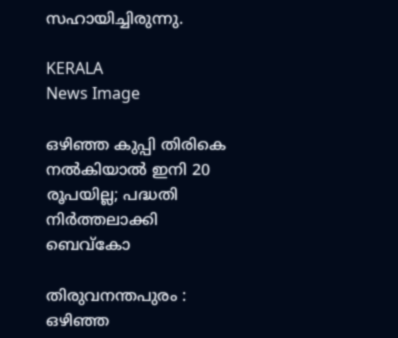സഹായിച്ചിരുന്നു.

KERALA
News Image

ഒഴിഞ്ഞ കുപ്പി തിരികെ നൽകിയാൽ ഇനി 20 രൂപയില്ല; പദ്ധതി നിർത്തലാക്കി ബെവ്കോ

തിരുവനന്തപുരം : ഒഴിഞ്ഞ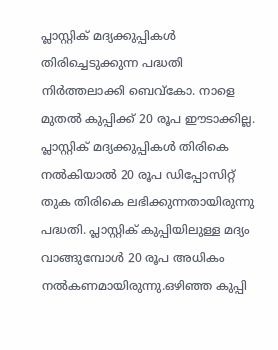പ്ലാസ്റ്റിക് മദ്യക്കുപ്പികള്‍ തിരിച്ചെടുക്കുന്ന പദ്ധതി നിര്‍ത്തലാക്കി ബെവ്കോ. നാളെ മുതല്‍ കുപ്പിക്ക് 20 രൂപ ഈടാക്കില്ല. പ്ലാസ്റ്റിക് മദ്യക്കുപ്പികള്‍ തിരികെ നല്‍കിയാല്‍ 20 രൂപ ഡിപ്പോസിറ്റ് തുക തിരികെ ലഭിക്കുന്നതായിരുന്നു പദ്ധതി. പ്ലാസ്റ്റിക് കുപ്പിയിലുള്ള മദ്യം വാങ്ങുമ്പോള്‍ 20 രൂപ അധികം നല്‍കണമായിരുന്നു.ഒഴിഞ്ഞ കുപ്പി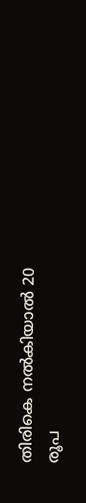തിരികെ നല്‍കിയാല്‍ 20 രൂപ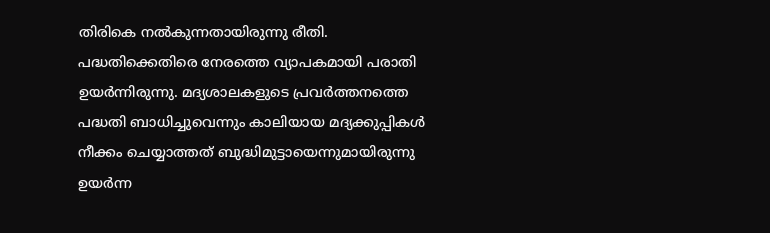തിരികെ നല്‍കുന്നതായിരുന്നു രീതി. പദ്ധതിക്കെതിരെ നേരത്തെ വ്യാപകമായി പരാതി ഉയര്‍ന്നിരുന്നു. മദ്യശാലകളുടെ പ്രവര്‍ത്തനത്തെ പദ്ധതി ബാധിച്ചുവെന്നും കാലിയായ മദ്യക്കുപ്പികള്‍ നീക്കം ചെയ്യാത്തത് ബുദ്ധിമുട്ടായെന്നുമായിരുന്നു ഉയര്‍ന്ന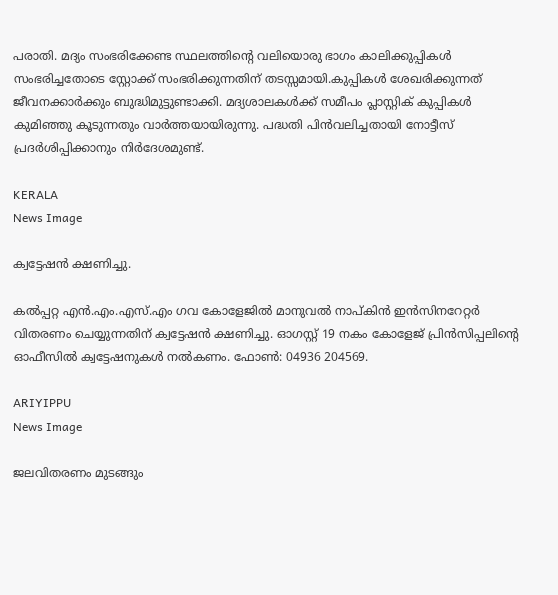പരാതി. മദ്യം സംഭരിക്കേണ്ട സ്ഥലത്തിന്റെ വലിയൊരു ഭാഗം കാലിക്കുപ്പികള്‍ സംഭരിച്ചതോടെ സ്റ്റോക്ക് സംഭരിക്കുന്നതിന് തടസ്സമായി.കുപ്പികള്‍ ശേഖരിക്കുന്നത് ജീവനക്കാര്‍ക്കും ബുദ്ധിമുട്ടുണ്ടാക്കി. മദ്യശാലകള്‍ക്ക് സമീപം പ്ലാസ്റ്റിക് കുപ്പികള്‍ കുമിഞ്ഞു കൂടുന്നതും വാര്‍ത്തയായിരുന്നു. പദ്ധതി പിന്‍വലിച്ചതായി നോട്ടീസ് പ്രദര്‍ശിപ്പിക്കാനും നിര്‍ദേശമുണ്ട്.

KERALA
News Image

ക്വട്ടേഷന്‍ ക്ഷണിച്ചു.

കല്‍പ്പറ്റ എന്‍.എം.എസ്.എം ഗവ കോളേജില്‍ മാനുവല്‍ നാപ്കിന്‍ ഇന്‍സിനറേറ്റര്‍ വിതരണം ചെയ്യുന്നതിന് ക്വട്ടേഷന്‍ ക്ഷണിച്ചു. ഓഗസ്റ്റ് 19 നകം കോളേജ് പ്രിന്‍സിപ്പലിന്റെ ഓഫീസില്‍ ക്വട്ടേഷനുകള്‍ നല്‍കണം. ഫോണ്‍: 04936 204569.

ARIYIPPU
News Image

ജലവിതരണം മുടങ്ങും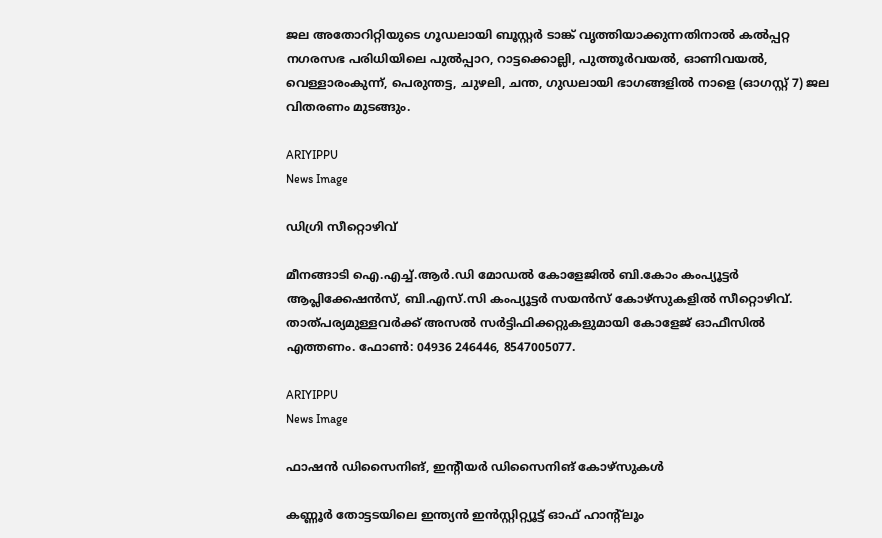ജല അതോറിറ്റിയുടെ ഗൂഡലായി ബൂസ്റ്റര്‍ ടാങ്ക് വൃത്തിയാക്കുന്നതിനാല്‍ കല്‍പ്പറ്റ നഗരസഭ പരിധിയിലെ പുല്‍പ്പാറ, റാട്ടക്കൊല്ലി, പുത്തൂര്‍വയല്‍, ഓണിവയല്‍, വെള്ളാരംകുന്ന്, പെരുന്തട്ട, ചുഴലി, ചന്ത, ഗുഡലായി ഭാഗങ്ങളില്‍ നാളെ (ഓഗസ്റ്റ് 7) ജല വിതരണം മുടങ്ങും.

ARIYIPPU
News Image

ഡിഗ്രി സീറ്റൊഴിവ്

മീനങ്ങാടി ഐ.എച്ച്.ആര്‍.ഡി മോഡല്‍ കോളേജില്‍ ബി.കോം കംപ്യൂട്ടര്‍ ആപ്ലിക്കേഷന്‍സ്, ബി.എസ്.സി കംപ്യൂട്ടര്‍ സയന്‍സ് കോഴ്‌സുകളില്‍ സീറ്റൊഴിവ്. താത്പര്യമുള്ളവര്‍ക്ക് അസല്‍ സര്‍ട്ടിഫിക്കറ്റുകളുമായി കോളേജ് ഓഫീസില്‍ എത്തണം. ഫോണ്‍: 04936 246446, 8547005077.

ARIYIPPU
News Image

ഫാഷന്‍ ഡിസൈനിങ്, ഇന്റീയര്‍ ഡിസൈനിങ് കോഴ്‌സുകള്‍

കണ്ണൂര്‍ തോട്ടടയിലെ ഇന്ത്യന്‍ ഇന്‍സ്റ്റിറ്റ്യൂട്ട് ഓഫ് ഹാന്റ്‌ലൂം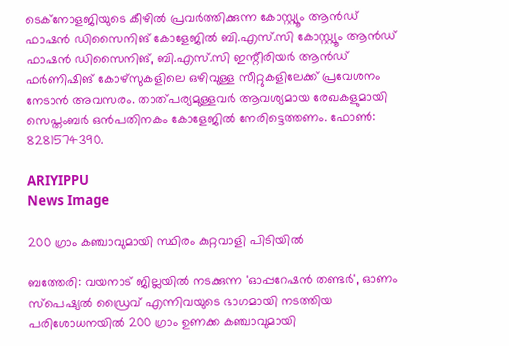ടെക്‌നോളജിയുടെ കീഴില്‍ പ്രവര്‍ത്തിക്കുന്ന കോസ്റ്റ്യൂം ആന്‍ഡ് ഫാഷന്‍ ഡിസൈനിങ് കോളേജില്‍ ബി.എസ്.സി കോസ്റ്റ്യൂം ആന്‍ഡ് ഫാഷന്‍ ഡിസൈനിങ്, ബി.എസ്.സി ഇന്റീരിയര്‍ ആന്‍ഡ് ഫര്‍ണിഷിങ് കോഴ്‌സുകളിലെ ഒഴിവുള്ള സീറ്റുകളിലേക്ക് പ്രവേശനം നേടാന്‍ അവസരം. താത്പര്യമുള്ളവര്‍ ആവശ്യമായ രേഖകളുമായി സെപ്തംബര്‍ ഒന്‍പതിനകം കോളേജില്‍ നേരിട്ടെത്തണം. ഫോണ്‍: 8281574390.

ARIYIPPU
News Image

200 ഗ്രാം കഞ്ചാവുമായി സ്ഥിരം കുറ്റവാളി പിടിയിൽ

ബത്തേരി: വയനാട് ജില്ലയിൽ നടക്കുന്ന 'ഓപ്പറേഷൻ തണ്ടർ', ഓണം സ്പെഷ്യൽ ഡ്രൈവ് എന്നിവയുടെ ഭാഗമായി നടത്തിയ പരിശോധനയിൽ 200 ഗ്രാം ഉണക്ക കഞ്ചാവുമായി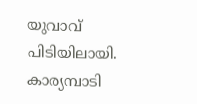യുവാവ് പിടിയിലായി. കാര്യമ്പാടി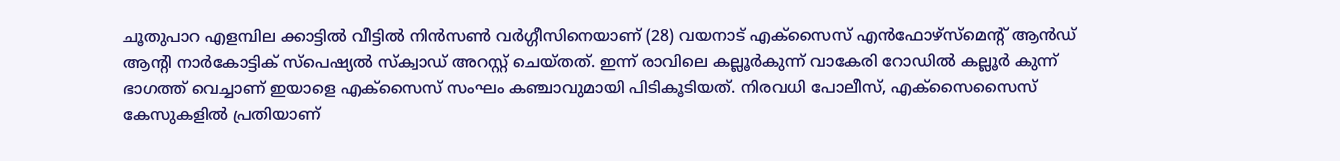ചൂതുപാറ എളമ്പില ക്കാട്ടിൽ വീട്ടിൽ നിൻസൺ വർഗ്ഗീസിനെയാണ് (28) വയനാട് എക്സൈസ് എൻഫോഴ്സ്മെന്റ് ആൻഡ് ആൻ്റി നാർകോട്ടിക് സ്പെഷ്യൽ സ്ക്വാഡ് അറസ്റ്റ് ചെയ്തത്. ഇന്ന് രാവിലെ കല്ലൂർകുന്ന് വാകേരി റോഡിൽ കല്ലൂർ കുന്ന് ഭാഗത്ത് വെച്ചാണ് ഇയാളെ എക്സൈസ് സംഘം കഞ്ചാവുമായി പിടികൂടിയത്. നിരവധി പോലീസ്, എക്സൈസൈസ് കേസുകളിൽ പ്രതിയാണ്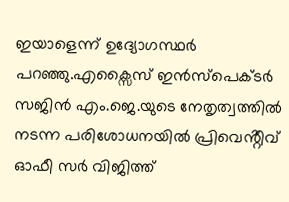ഇയാളെന്ന് ഉദ്യോഗസ്ഥർ പറഞ്ഞു.എക്സൈസ് ഇൻസ്പെക്ടർ സജിൻ എം.ജെ.യുടെ നേതൃത്വത്തിൽ നടന്ന പരിശോധനയിൽ പ്രിവെൻ്റീവ് ഓഫീ സർ വിജിത്ത്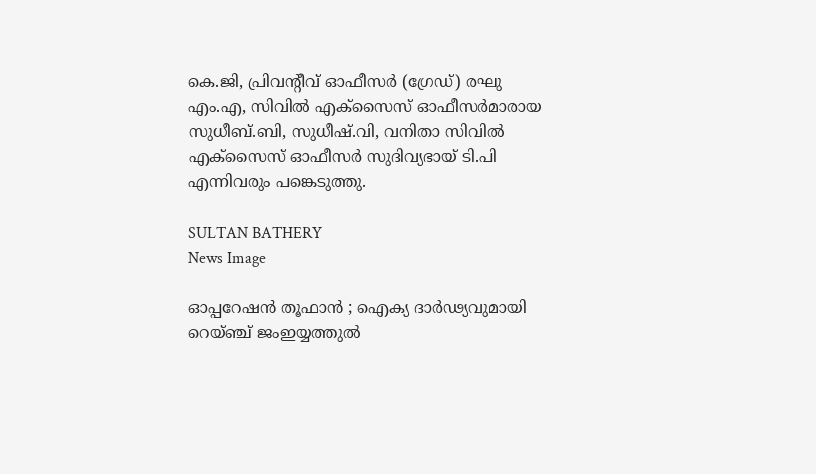കെ.ജി, പ്രിവൻ്റീവ് ഓഫീസർ (ഗ്രേഡ്) രഘു എം.എ, സിവിൽ എക്സൈസ് ഓഫീസർമാരായ സുധീബ്.ബി, സുധീഷ്.വി, വനിതാ സിവിൽ എക്സൈസ് ഓഫീസർ സുദിവ്യഭായ് ടി.പി എന്നിവരും പങ്കെടുത്തു.

SULTAN BATHERY
News Image

ഓപ്പറേഷൻ തൂഫാൻ ; ഐക്യ ദാർഢ്യവുമായി റെയ്ഞ്ച് ജംഇയ്യത്തുൽ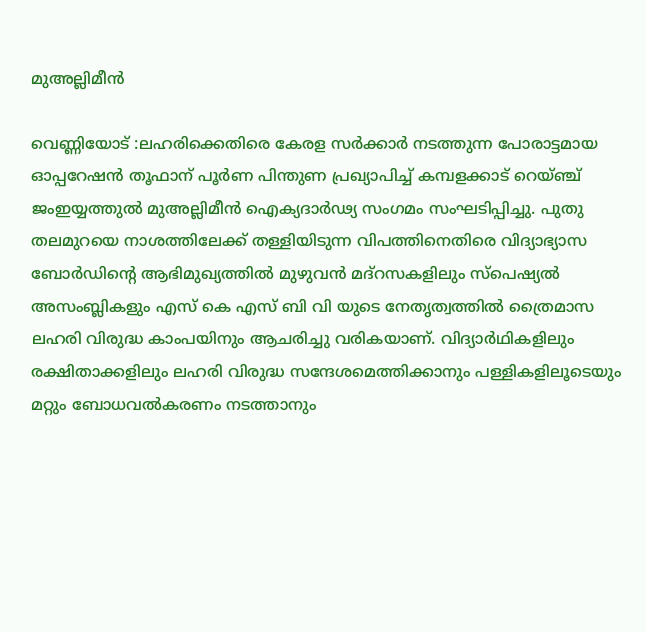മുഅല്ലിമീൻ

വെണ്ണിയോട് :ലഹരിക്കെതിരെ കേരള സർക്കാർ നടത്തുന്ന പോരാട്ടമായ ഓപ്പറേഷൻ തൂഫാന് പൂർണ പിന്തുണ പ്രഖ്യാപിച്ച് കമ്പളക്കാട് റെയ്ഞ്ച് ജംഇയ്യത്തുൽ മുഅല്ലിമീൻ ഐക്യദാർഢ്യ സംഗമം സംഘടിപ്പിച്ചു. പുതു തലമുറയെ നാശത്തിലേക്ക് തള്ളിയിടുന്ന വിപത്തിനെതിരെ വിദ്യാഭ്യാസ ബോർഡിൻ്റെ ആഭിമുഖ്യത്തിൽ മുഴുവൻ മദ്റസകളിലും സ്പെഷ്യൽ അസംബ്ലികളും എസ് കെ എസ് ബി വി യുടെ നേതൃത്വത്തിൽ ത്രൈമാസ ലഹരി വിരുദ്ധ കാംപയിനും ആചരിച്ചു വരികയാണ്. വിദ്യാർഥികളിലും രക്ഷിതാക്കളിലും ലഹരി വിരുദ്ധ സന്ദേശമെത്തിക്കാനും പള്ളികളിലൂടെയും മറ്റും ബോധവൽകരണം നടത്താനും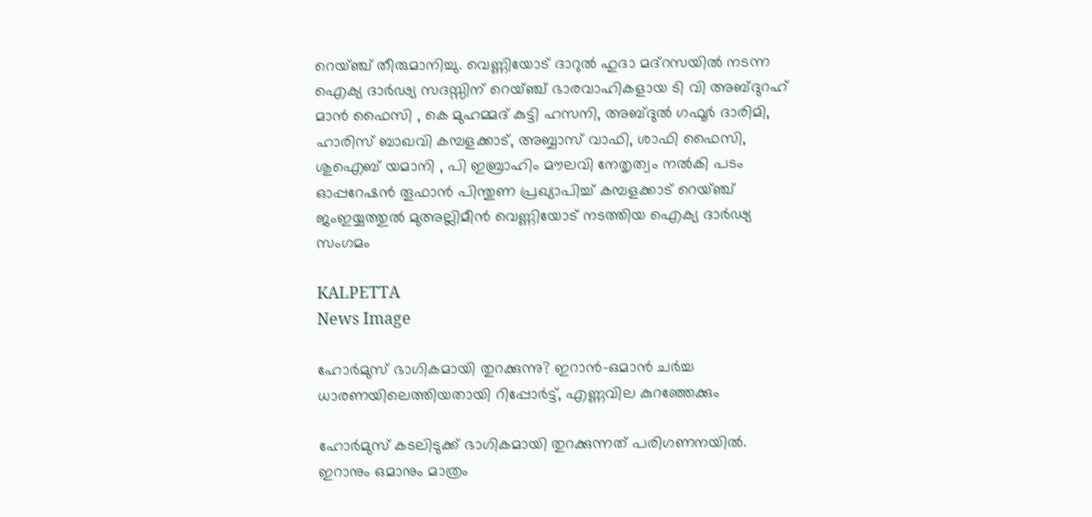റെയ്ഞ്ച് തീരുമാനിച്ചു. വെണ്ണിയോട് ദാറുൽ ഹുദാ മദ്റസയിൽ നടന്ന ഐക്യ ദാർഢ്യ സദസ്സിന് റെയ്ഞ്ച് ഭാരവാഹികളായ ടി വി അബ്ദുറഹ് മാൻ ഫൈസി , കെ മുഹമ്മദ് കുട്ടി ഹസനി, അബ്ദുൽ ഗഫൂർ ദാരിമി, ഹാരിസ് ബാഖവി കമ്പളക്കാട്, അബ്ബാസ് വാഫി, ശാഫി ഫൈസി, ശുഐബ് യമാനി , പി ഇബ്രാഹിം മൗലവി നേതൃത്വം നൽകി പടം ഓപ്പറേഷൻ തൂഫാൻ പിന്തുണ പ്രഖ്യാപിച്ച് കമ്പളക്കാട് റെയ്ഞ്ച് ജംഇയ്യത്തുൽ മുഅല്ലിമീൻ വെണ്ണിയോട് നടത്തിയ ഐക്യ ദാർഢ്യ സംഗമം

KALPETTA
News Image

ഹോർമുസ് ഭാഗികമായി തുറക്കുന്നു? ഇറാൻ-ഒമാൻ ചർച്ച ധാരണയിലെത്തിയതായി റിപ്പോർട്ട്, എണ്ണവില കുറഞ്ഞേക്കും

ഹോർമുസ് കടലിടുക്ക് ഭാഗികമായി തുറക്കുന്നത് പരിഗണനയിൽ. ഇറാനും ഒമാനും മാത്രം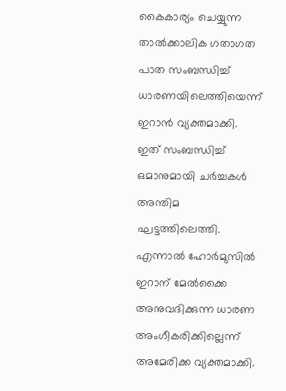കൈകാര്യം ചെയ്യുന്ന താൽക്കാലിക ഗതാഗത പാത സംബന്ധിച്ച് ധാരണയിലെത്തിയെന്ന് ഇറാൻ വ്യക്തമാക്കി. ഇത് സംബന്ധിച്ച് ഒമാനുമായി ചർച്ചകൾ അന്തിമ ഘട്ടത്തിലെത്തി. എന്നാൽ ഹോർമുസിൽ ഇറാന് മേൽക്കൈ അനുവദിക്കുന്ന ധാരണ അംഗീകരിക്കില്ലെന്ന് അമേരിക്ക വ്യക്തമാക്കി.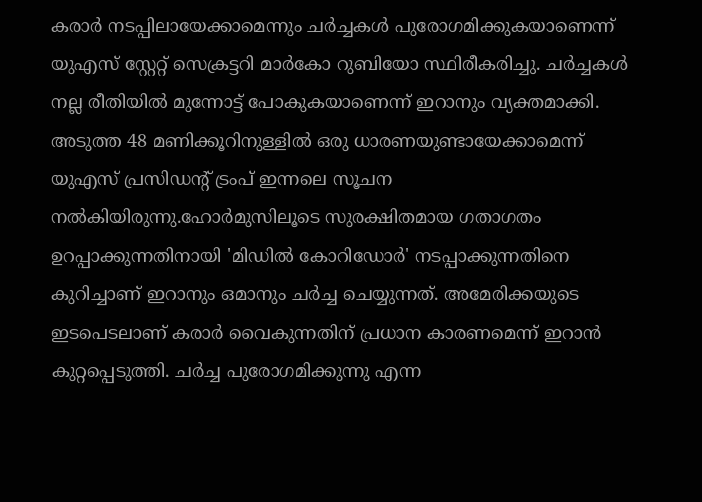കരാർ നടപ്പിലായേക്കാമെന്നും ചർച്ചകൾ പുരോഗമിക്കുകയാണെന്ന് യുഎസ് സ്റ്റേറ്റ് സെക്രട്ടറി മാർകോ റുബിയോ സ്ഥിരീകരിച്ചു. ചർച്ചകൾ നല്ല രീതിയിൽ മുന്നോട്ട് പോകുകയാണെന്ന് ഇറാനും വ്യക്തമാക്കി. അടുത്ത 48 മണിക്കൂറിനുള്ളിൽ ഒരു ധാരണയുണ്ടായേക്കാമെന്ന് യുഎസ് പ്രസിഡന്റ് ട്രംപ് ഇന്നലെ സൂചന നൽകിയിരുന്നു.ഹോർമുസിലൂടെ സുരക്ഷിതമായ ഗതാഗതം ഉറപ്പാക്കുന്നതിനായി 'മിഡിൽ കോറിഡോർ' നടപ്പാക്കുന്നതിനെ കുറിച്ചാണ് ഇറാനും ഒമാനും ചർച്ച ചെയ്യുന്നത്. അമേരിക്കയുടെ ഇടപെടലാണ് കരാർ വൈകുന്നതിന് പ്രധാന കാരണമെന്ന് ഇറാൻ കുറ്റപ്പെടുത്തി. ചർച്ച പുരോഗമിക്കുന്നു എന്ന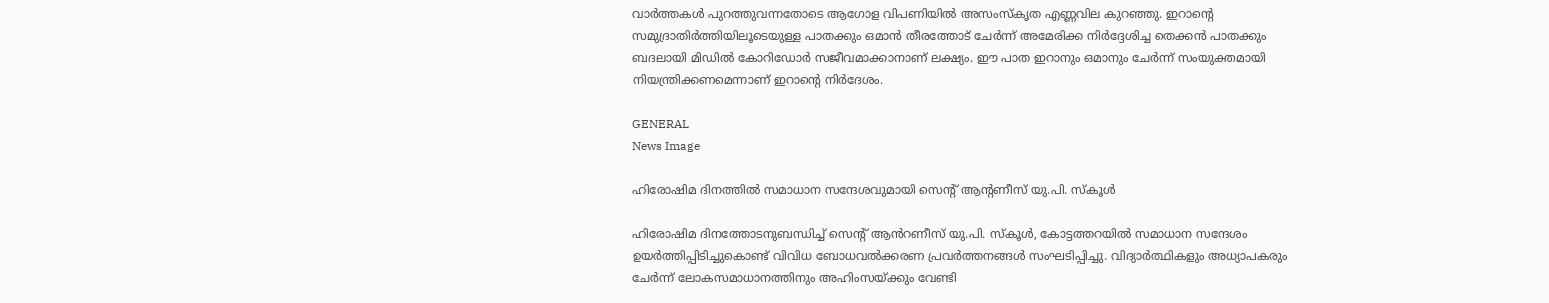വാർത്തകൾ പുറത്തുവന്നതോടെ ആഗോള വിപണിയിൽ അസംസ്‌കൃത എണ്ണവില കുറഞ്ഞു. ഇറാന്റെ സമുദ്രാതിർത്തിയിലൂടെയുള്ള പാതക്കും ഒമാൻ തീരത്തോട് ചേർന്ന് അമേരിക്ക നിർദ്ദേശിച്ച തെക്കൻ പാതക്കും ബദലായി മിഡിൽ കോറിഡോർ സജീവമാക്കാനാണ് ലക്ഷ്യം. ഈ പാത ഇറാനും ഒമാനും ചേർന്ന് സംയുക്തമായി നിയന്ത്രിക്കണമെന്നാണ് ഇറാന്റെ നിർദേശം.

GENERAL
News Image

ഹിരോഷിമ ദിനത്തിൽ സമാധാന സന്ദേശവുമായി സെന്റ് ആന്റണീസ് യു.പി. സ്കൂൾ

ഹിരോഷിമ ദിനത്തോടനുബന്ധിച്ച് സെന്റ് ആൻറണീസ് യു.പി. സ്കൂൾ, കോട്ടത്തറയിൽ സമാധാന സന്ദേശം ഉയർത്തിപ്പിടിച്ചുകൊണ്ട് വിവിധ ബോധവൽക്കരണ പ്രവർത്തനങ്ങൾ സംഘടിപ്പിച്ചു. വിദ്യാർത്ഥികളും അധ്യാപകരും ചേർന്ന് ലോകസമാധാനത്തിനും അഹിംസയ്ക്കും വേണ്ടി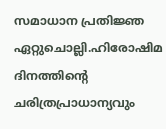സമാധാന പ്രതിജ്ഞ ഏറ്റുചൊല്ലി.ഹിരോഷിമ ദിനത്തിന്റെ ചരിത്രപ്രാധാന്യവും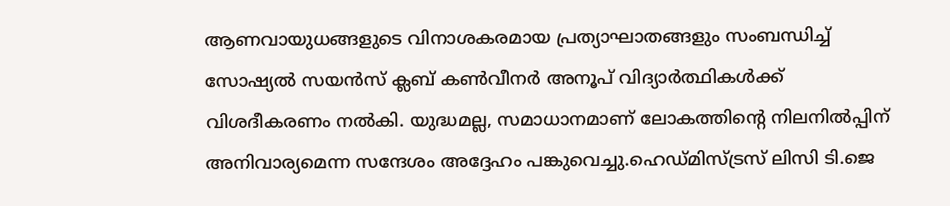ആണവായുധങ്ങളുടെ വിനാശകരമായ പ്രത്യാഘാതങ്ങളും സംബന്ധിച്ച് സോഷ്യൽ സയൻസ് ക്ലബ് കൺവീനർ അനൂപ് വിദ്യാർത്ഥികൾക്ക് വിശദീകരണം നൽകി. യുദ്ധമല്ല, സമാധാനമാണ് ലോകത്തിന്റെ നിലനിൽപ്പിന് അനിവാര്യമെന്ന സന്ദേശം അദ്ദേഹം പങ്കുവെച്ചു.ഹെഡ്മിസ്ട്രസ് ലിസി ടി.ജെ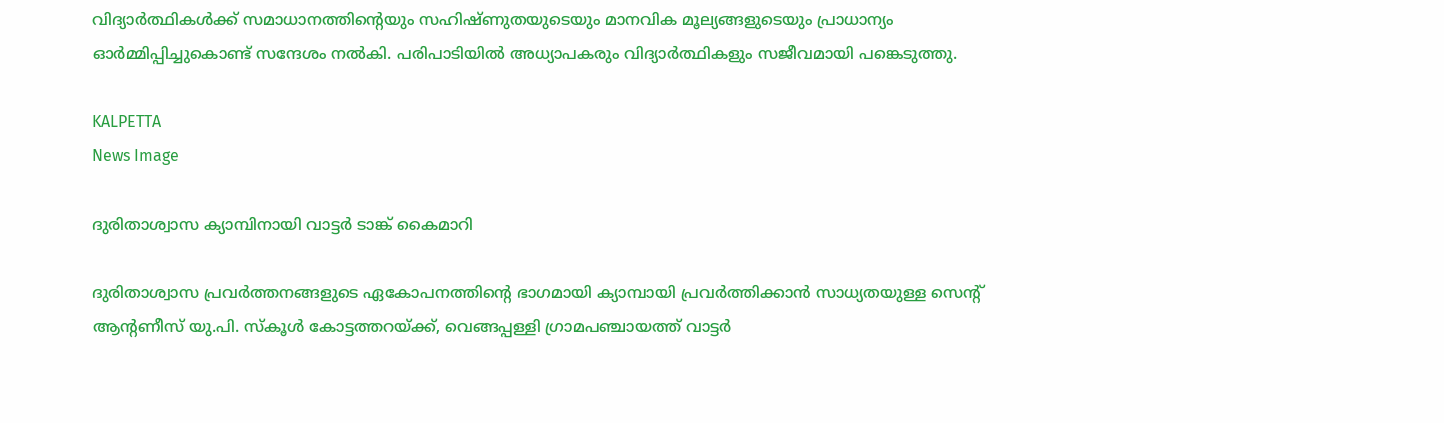വിദ്യാർത്ഥികൾക്ക് സമാധാനത്തിന്റെയും സഹിഷ്ണുതയുടെയും മാനവിക മൂല്യങ്ങളുടെയും പ്രാധാന്യം ഓർമ്മിപ്പിച്ചുകൊണ്ട് സന്ദേശം നൽകി. പരിപാടിയിൽ അധ്യാപകരും വിദ്യാർത്ഥികളും സജീവമായി പങ്കെടുത്തു.

KALPETTA
News Image

ദുരിതാശ്വാസ ക്യാമ്പിനായി വാട്ടർ ടാങ്ക് കൈമാറി

ദുരിതാശ്വാസ പ്രവർത്തനങ്ങളുടെ ഏകോപനത്തിന്റെ ഭാഗമായി ക്യാമ്പായി പ്രവർത്തിക്കാൻ സാധ്യതയുള്ള സെന്റ് ആന്റണീസ് യു.പി. സ്കൂൾ കോട്ടത്തറയ്ക്ക്, വെങ്ങപ്പള്ളി ഗ്രാമപഞ്ചായത്ത് വാട്ടർ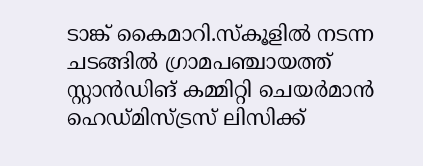ടാങ്ക് കൈമാറി.സ്കൂളിൽ നടന്ന ചടങ്ങിൽ ഗ്രാമപഞ്ചായത്ത് സ്റ്റാൻഡിങ് കമ്മിറ്റി ചെയർമാൻ ഹെഡ്മിസ്ട്രസ് ലിസിക്ക്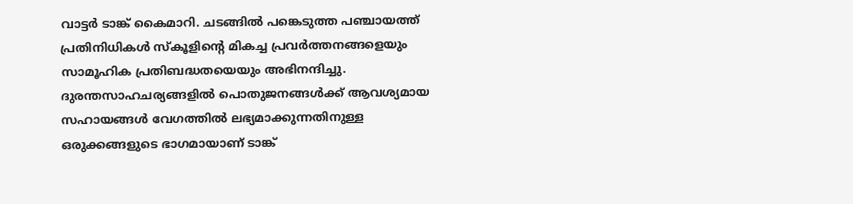വാട്ടർ ടാങ്ക് കൈമാറി. ചടങ്ങിൽ പങ്കെടുത്ത പഞ്ചായത്ത് പ്രതിനിധികൾ സ്കൂളിന്റെ മികച്ച പ്രവർത്തനങ്ങളെയും സാമൂഹിക പ്രതിബദ്ധതയെയും അഭിനന്ദിച്ചു. ദുരന്തസാഹചര്യങ്ങളിൽ പൊതുജനങ്ങൾക്ക് ആവശ്യമായ സഹായങ്ങൾ വേഗത്തിൽ ലഭ്യമാക്കുന്നതിനുള്ള ഒരുക്കങ്ങളുടെ ഭാഗമായാണ് ടാങ്ക്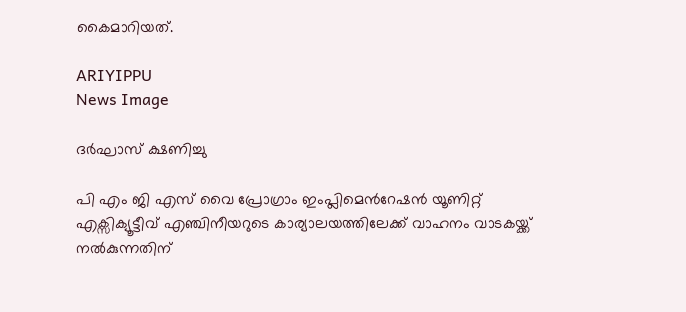കൈമാറിയത്.

ARIYIPPU
News Image

ദര്‍ഘാസ് ക്ഷണിച്ചു

പി എം ജി എസ് വൈ പ്രോഗ്രാം ഇംപ്ലിമെന്‍റേഷന്‍ യൂണിറ്റ് എക്സിക്യൂട്ടീവ് എഞ്ചിനീയറുടെ കാര്യാലയത്തിലേക്ക് വാഹനം വാടകയ്ക്ക് നല്‍കുന്നതിന്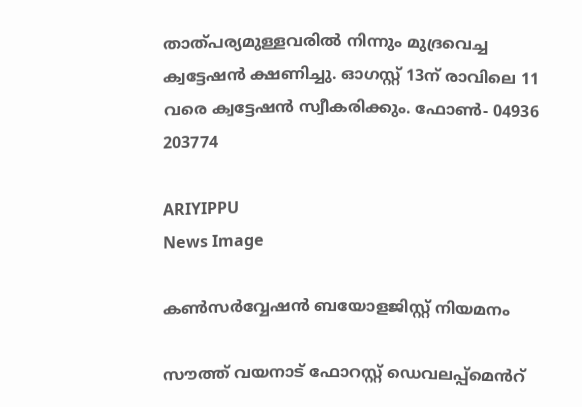താത്പര്യമുള്ളവരില്‍ നിന്നും മുദ്രവെച്ച ക്വട്ടേഷന്‍ ക്ഷണിച്ചു. ഓഗസ്റ്റ് 13ന് രാവിലെ 11 വരെ ക്വട്ടേഷന്‍ സ്വീകരിക്കും. ഫോണ്‍- 04936 203774

ARIYIPPU
News Image

കൺസർവ്വേഷൻ ബയോളജിസ്റ്റ് നിയമനം

സൗത്ത് വയനാട് ഫോറസ്റ്റ് ഡെവലപ്പ്മെൻറ്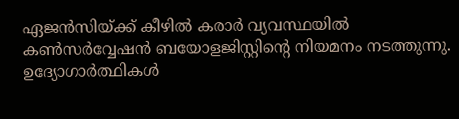ഏജൻസിയ്ക്ക് കീഴിൽ കരാർ വ്യവസ്ഥയിൽ കൺസർവ്വേഷൻ ബയോളജിസ്റ്റിന്‍റെ നിയമനം നടത്തുന്നു. ഉദ്യോഗാർത്ഥികൾ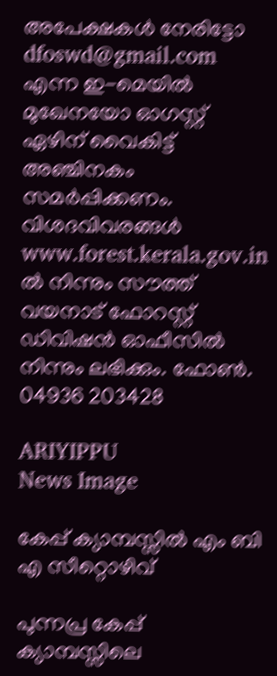അപേക്ഷകൾ നേരിട്ടോ dfoswd@gmail.com എന്ന ഇ-മെയിൽ മുഖേനയോ ഓഗസ്റ്റ് ഏഴിന് വൈകിട്ട് അഞ്ചിനകം സമർപ്പിക്കണം. വിശദവിവരങ്ങൾ www.forest.kerala.gov.in ല്‍ നിന്നും സൗത്ത് വയനാട് ഫോറസ്റ്റ് ഡിവിഷൻ ഓഫീസിൽ നിന്നും ലഭിക്കും. ഫോൺ. 04936 203428

ARIYIPPU
News Image

കേപ്പ് ക്യാമ്പസ്സിൽ എം ബി എ സീറ്റൊഴിവ്

പുന്നപ്ര കേപ്പ് ക്യാമ്പസ്സിലെ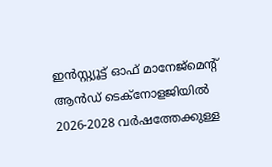ഇന്‍സ്റ്റ്യൂട്ട് ഓഫ് മാനേജ്മെന്‍റ് ആൻഡ് ടെക്നോളജിയിൽ 2026-2028 വർഷത്തേക്കുള്ള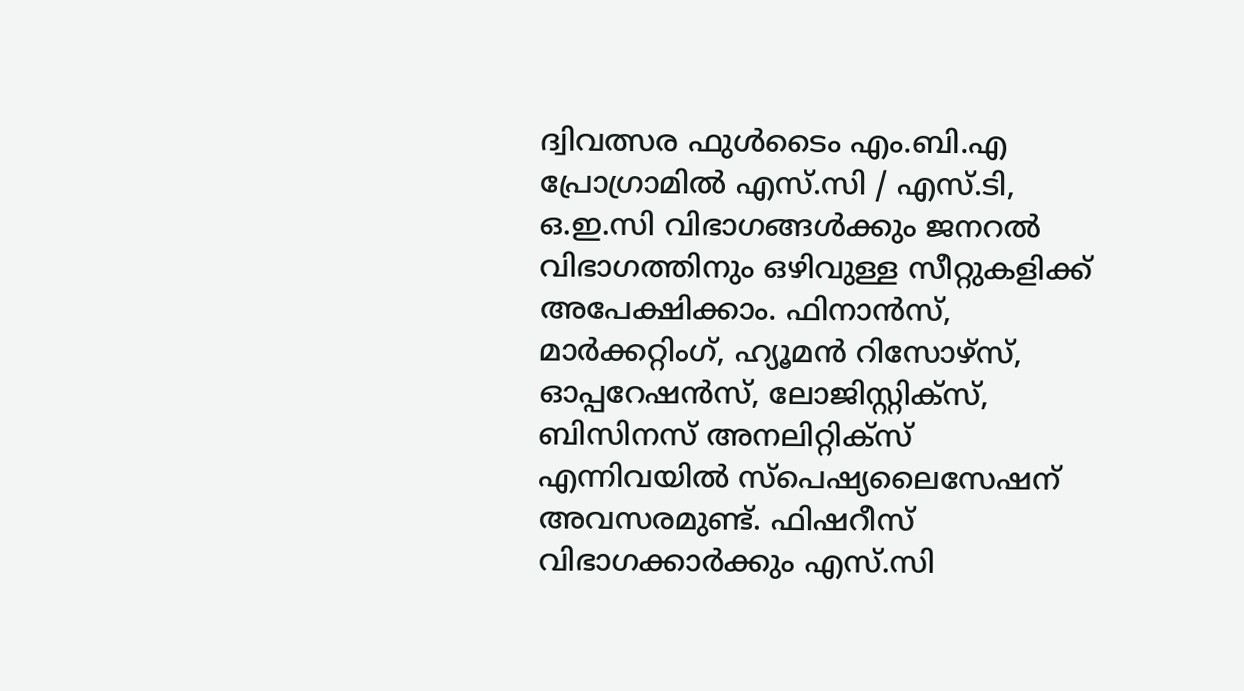ദ്വിവത്സര ഫുൾടൈം എം.ബി.എ പ്രോഗ്രാമിൽ എസ്.സി / എസ്.ടി, ഒ.ഇ.സി വിഭാഗങ്ങൾക്കും ജനറൽ വിഭാഗത്തിനും ഒഴിവുള്ള സീറ്റുകളിക്ക് അപേക്ഷിക്കാം. ഫിനാൻസ്, മാർക്കറ്റിംഗ്, ഹ്യൂമൻ റിസോഴ്സ്, ഓപ്പറേഷൻസ്, ലോജിസ്റ്റിക്സ്, ബിസിനസ് അനലിറ്റിക്സ് എന്നിവയിൽ സ്പെഷ്യലൈസേഷന് അവസരമുണ്ട്. ഫിഷറീസ് വിഭാഗക്കാർക്കും എസ്.സി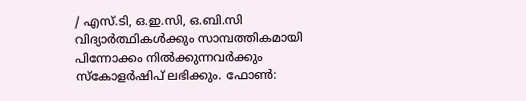/ എസ്.ടി, ഒ.ഇ.സി, ഒ.ബി.സി വിദ്യാർത്ഥികൾക്കും സാമ്പത്തികമായി പിന്നോക്കം നിൽക്കുന്നവര്‍ക്കും സ്കോളർഷിപ് ലഭിക്കും. ഫോൺ: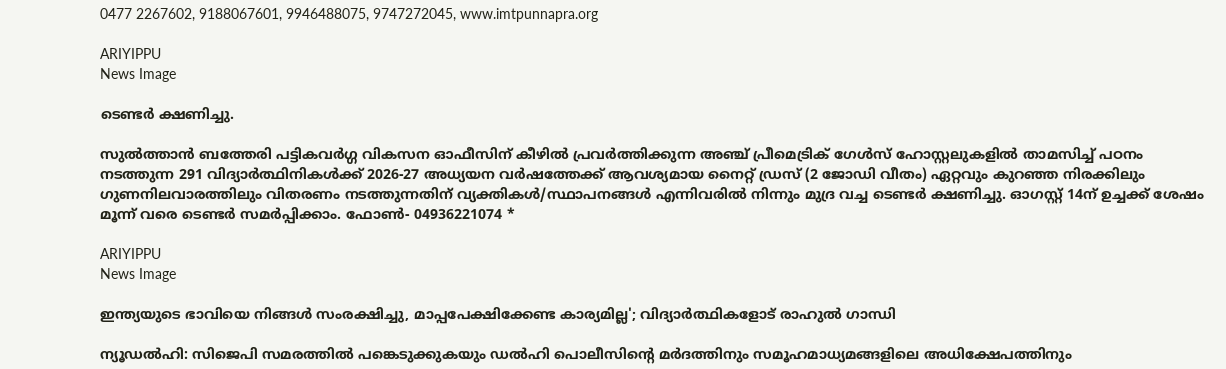0477 2267602, 9188067601, 9946488075, 9747272045, www.imtpunnapra.org

ARIYIPPU
News Image

ടെണ്ടർ ക്ഷണിച്ചു.

സുൽത്താൻ ബത്തേരി പട്ടികവർഗ്ഗ വികസന ഓഫീസിന് കീഴിൽ പ്രവർത്തിക്കുന്ന അഞ്ച് പ്രീമെട്രിക് ഗേൾസ് ഹോസ്റ്റലുകളിൽ താമസിച്ച് പഠനം നടത്തുന്ന 291 വിദ്യാർത്ഥിനികൾക്ക് 2026-27 അധ്യയന വർഷത്തേക്ക് ആവശ്യമായ നൈറ്റ് ഡ്രസ് (2 ജോഡി വീതം) ഏറ്റവും കുറഞ്ഞ നിരക്കിലും ഗുണനിലവാരത്തിലും വിതരണം നടത്തുന്നതിന് വ്യക്തികൾ/സ്ഥാപനങ്ങൾ എന്നിവരിൽ നിന്നും മുദ്ര വച്ച ടെണ്ടര്‍ ക്ഷണിച്ചു. ഓഗസ്റ്റ് 14ന് ഉച്ചക്ക് ശേഷം മൂന്ന് വരെ ടെണ്ടർ സമർപ്പിക്കാം. ഫോണ്‍- 04936221074 *

ARIYIPPU
News Image

ഇന്ത്യയുടെ ഭാവിയെ നിങ്ങൾ സംരക്ഷിച്ചു, മാപ്പപേക്ഷിക്കേണ്ട കാര്യമില്ല'; വിദ്യാർത്ഥികളോട് രാഹുൽ ഗാന്ധി

ന്യൂഡല്‍ഹി: സിജെപി സമരത്തില്‍ പങ്കെടുക്കുകയും ഡല്‍ഹി പൊലീസിന്റെ മര്‍ദത്തിനും സമൂഹമാധ്യമങ്ങളിലെ അധിക്ഷേപത്തിനും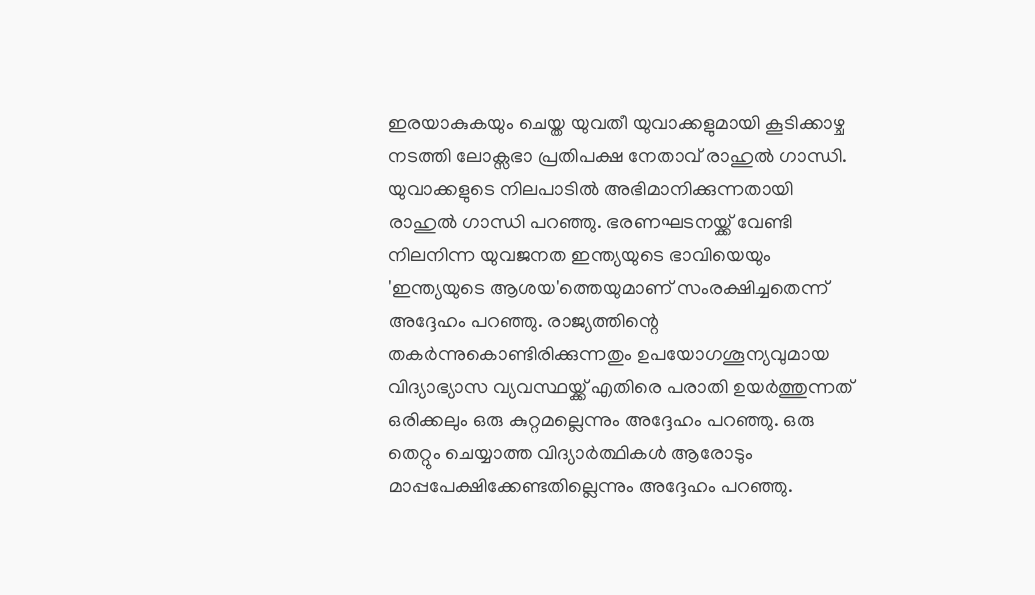ഇരയാകുകയും ചെയ്ത യുവതീ യുവാക്കളുമായി കൂടിക്കാഴ്ച നടത്തി ലോക്സഭാ പ്രതിപക്ഷ നേതാവ് രാഹുല്‍ ഗാന്ധി. യുവാക്കളുടെ നിലപാടില്‍ അഭിമാനിക്കുന്നതായി രാഹുൽ ഗാന്ധി പറഞ്ഞു. ഭരണഘടനയ്ക്ക് വേണ്ടി നിലനിന്ന യുവജനത ഇന്ത്യയുടെ ഭാവിയെയും 'ഇന്ത്യയുടെ ആശയ'ത്തെയുമാണ് സംരക്ഷിച്ചതെന്ന് അദ്ദേഹം പറഞ്ഞു. രാജ്യത്തിന്റെ തകര്‍ന്നുകൊണ്ടിരിക്കുന്നതും ഉപയോഗശൂന്യവുമായ വിദ്യാഭ്യാസ വ്യവസ്ഥയ്ക്ക് എതിരെ പരാതി ഉയര്‍ത്തുന്നത് ഒരിക്കലും ഒരു കുറ്റമല്ലെന്നും അദ്ദേഹം പറഞ്ഞു. ഒരു തെറ്റും ചെയ്യാത്ത വിദ്യാര്‍ത്ഥികള്‍ ആരോടും മാപ്പപേക്ഷിക്കേണ്ടതില്ലെന്നും അദ്ദേഹം പറഞ്ഞു.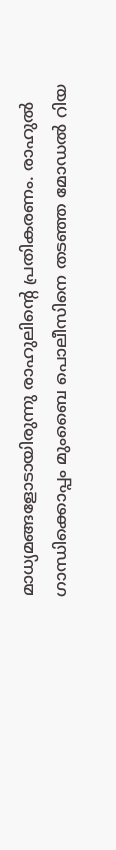മാധ്യമങ്ങളോടായിരുന്നു രാഹുലിൻ്റെ പ്രതികരണം. രാഹുല്‍ ഗാന്ധിക്കൊപ്പം മുംബൈ പൊലീസിനെ തടഞ്ഞ മോഡൽ റിയ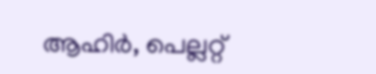ആഹിര്‍, പെല്ലറ്റ്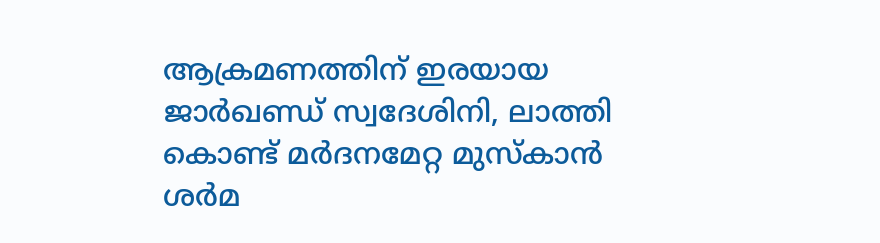ആക്രമണത്തിന് ഇരയായ ജാര്‍ഖണ്ഡ് സ്വദേശിനി, ലാത്തി കൊണ്ട് മര്‍ദനമേറ്റ മുസ്‌കാന്‍ ശര്‍മ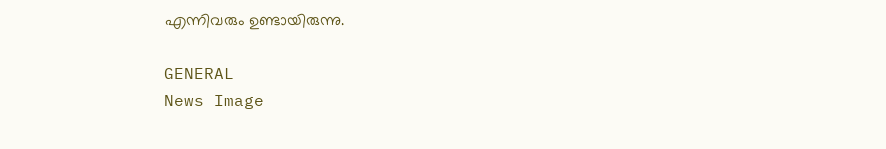എന്നിവരും ഉണ്ടായിരുന്നു.

GENERAL
News Image